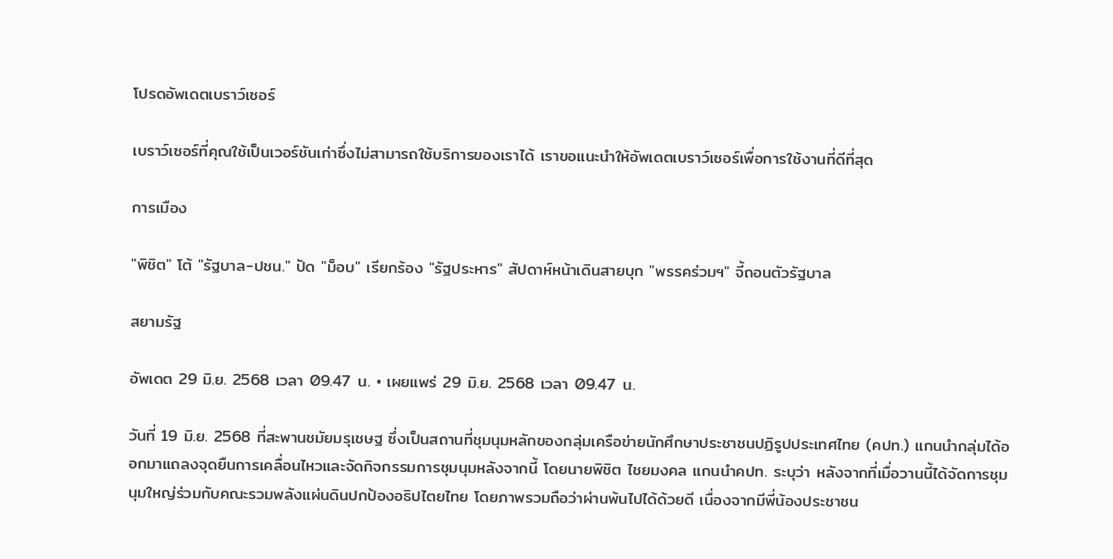โปรดอัพเดตเบราว์เซอร์

เบราว์เซอร์ที่คุณใช้เป็นเวอร์ชันเก่าซึ่งไม่สามารถใช้บริการของเราได้ เราขอแนะนำให้อัพเดตเบราว์เซอร์เพื่อการใช้งานที่ดีที่สุด

การเมือง

"พิชิต" โต้ "รัฐบาล-ปชน." ปัด "ม็อบ" เรียกร้อง "รัฐประหาร" สัปดาห์หน้าเดินสายบุก "พรรคร่วมฯ" จี้ถอนตัวรัฐบาล

สยามรัฐ

อัพเดต 29 มิ.ย. 2568 เวลา 09.47 น. • เผยแพร่ 29 มิ.ย. 2568 เวลา 09.47 น.

วันที่ 19 มิ.ย. 2568 ที่สะพานชมัยมรุเชษฐ ซึ่งเป็นสถานที่ชุมนุมหลักของกลุ่มเครือข่ายนักศึกษาประชาชนปฏิรูปประเทศไทย (คปท.) แกนนำกลุ่มได้ออกมาแถลงจุดยืนการเคลื่อนไหวและจัดกิจกรรมการชุมนุมหลังจากนี้ โดยนายพิชิต ไชยมงคล แกนนำคปท. ระบุว่า หลังจากที่เมื่อวานนี้ได้จัดการชุมนุมใหญ่ร่วมกับคณะรวมพลังแผ่นดินปกป้องอธิปไตยไทย โดยภาพรวมถือว่าผ่านพ้นไปได้ด้วยดี เนื่องจากมีพี่น้องประชาชน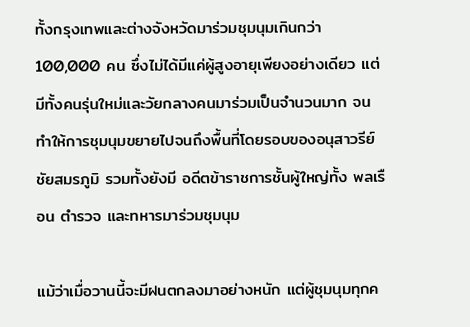ทั้งกรุงเทพและต่างจังหวัดมาร่วมชุมนุมเกินกว่า 100,000 คน ซึ่งไม่ได้มีแค่ผู้สูงอายุเพียงอย่างเดียว แต่มีทั้งคนรุ่นใหม่และวัยกลางคนมาร่วมเป็นจำนวนมาก จนทำให้การชุมนุมขยายไปจนถึงพื้นที่โดยรอบของอนุสาวรีย์ชัยสมรภูมิ รวมทั้งยังมี อดีตข้าราชการชั้นผู้ใหญ่ทั้ง พลเรือน ตำรวจ และทหารมาร่วมชุมนุม

แม้ว่าเมื่อวานนี้จะมีฝนตกลงมาอย่างหนัก แต่ผู้ชุมนุมทุกค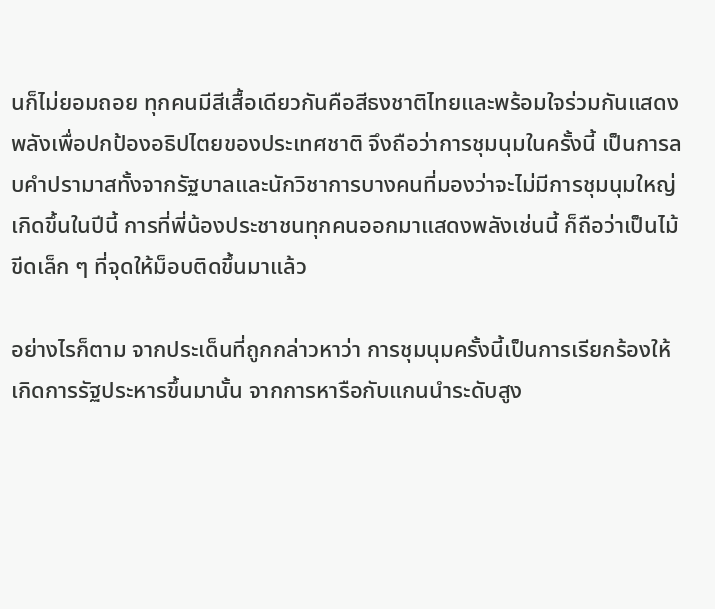นก็ไม่ยอมถอย ทุกคนมีสีเสื้อเดียวกันคือสีธงชาติไทยและพร้อมใจร่วมกันแสดงพลังเพื่อปกป้องอธิปไตยของประเทศชาติ จึงถือว่าการชุมนุมในครั้งนี้ เป็นการลบคำปรามาสทั้งจากรัฐบาลและนักวิชาการบางคนที่มองว่าจะไม่มีการชุมนุมใหญ่เกิดขึ้นในปีนี้ การที่พี่น้องประชาชนทุกคนออกมาแสดงพลังเช่นนี้ ก็ถือว่าเป็นไม้ขีดเล็ก ๆ ที่จุดให้ม็อบติดขึ้นมาแล้ว

อย่างไรก็ตาม จากประเด็นที่ถูกกล่าวหาว่า การชุมนุมครั้งนี้เป็นการเรียกร้องให้เกิดการรัฐประหารขึ้นมานั้น จากการหารือกับแกนนำระดับสูง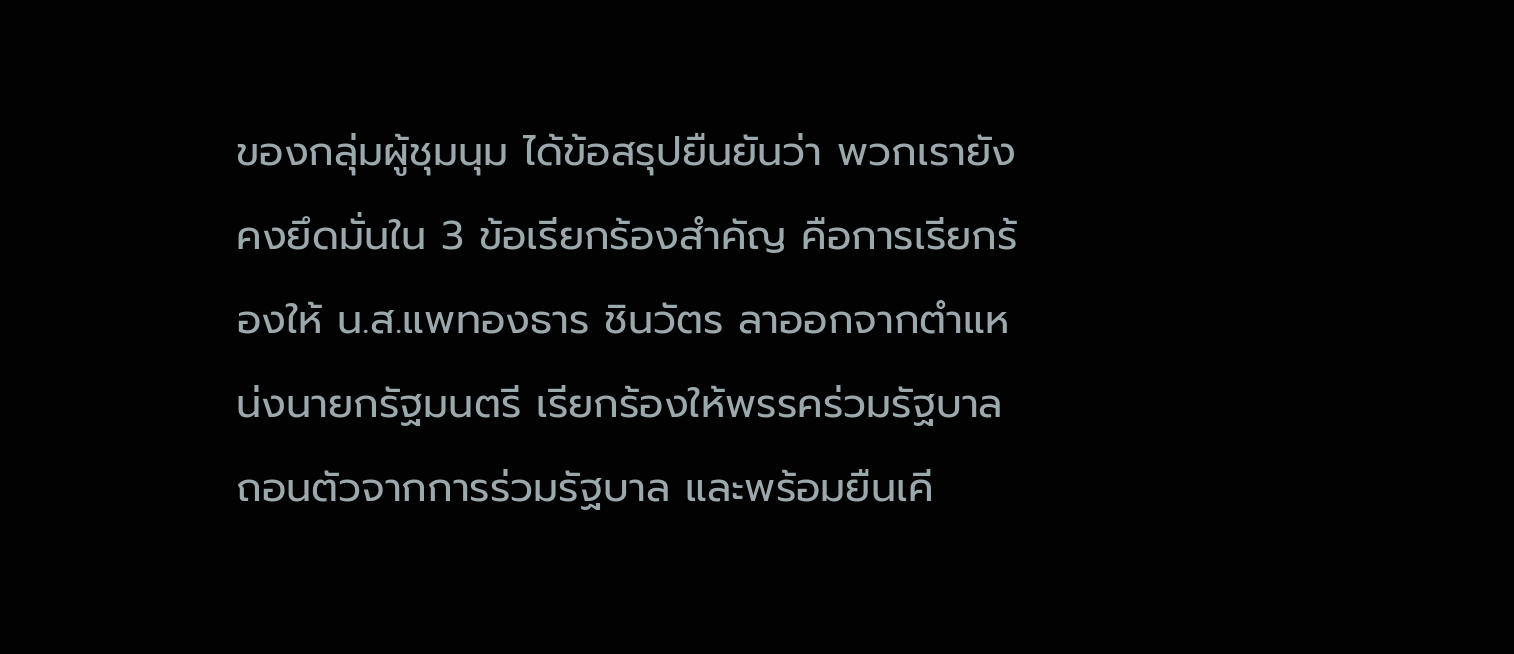ของกลุ่มผู้ชุมนุม ได้ข้อสรุปยืนยันว่า พวกเรายังคงยึดมั่นใน 3 ข้อเรียกร้องสำคัญ คือการเรียกร้องให้ น.ส.แพทองธาร ชินวัตร ลาออกจากตำแหน่งนายกรัฐมนตรี เรียกร้องให้พรรคร่วมรัฐบาลถอนตัวจากการร่วมรัฐบาล และพร้อมยืนเคี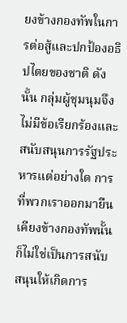ยงข้างกองทัพในการต่อสู้และปกป้องอธิปไตยของชาติ ดังนั้น กลุ่มผู้ชุมนุมจึงไม่มีข้อเรียกร้องและสนับสนุนการรัฐประหารแต่อย่างใด การที่พวกเราออกมายืนเคียงข้างกองทัพนั้น ก็ไม่ใช่เป็นการสนับสนุนให้เกิดการ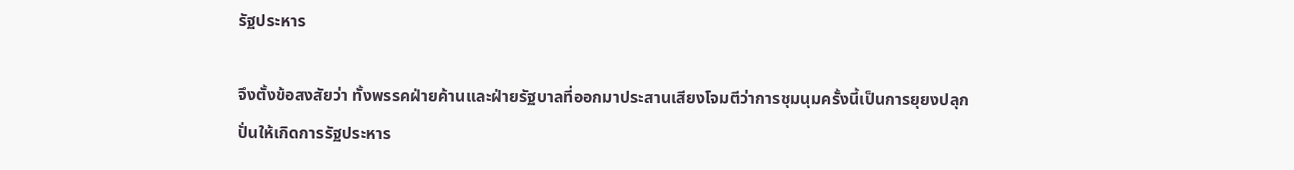รัฐประหาร

จึงตั้งข้อสงสัยว่า ทั้งพรรคฝ่ายค้านและฝ่ายรัฐบาลที่ออกมาประสานเสียงโจมตีว่าการชุมนุมครั้งนี้เป็นการยุยงปลุกปั่นให้เกิดการรัฐประหาร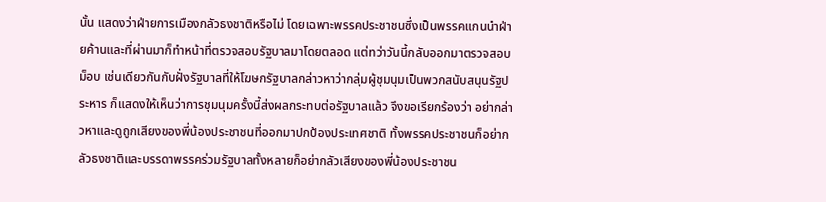นั้น แสดงว่าฝ่ายการเมืองกลัวธงชาติหรือไม่ โดยเฉพาะพรรคประชาชนซึ่งเป็นพรรคแกนนำฝ่ายค้านและที่ผ่านมาก็ทำหน้าที่ตรวจสอบรัฐบาลมาโดยตลอด แต่ทว่าวันนี้กลับออกมาตรวจสอบม็อบ เช่นเดียวกันกับฝั่งรัฐบาลที่ให้โฆษกรัฐบาลกล่าวหาว่ากลุ่มผู้ชุมนุมเป็นพวกสนับสนุนรัฐประหาร ก็แสดงให้เห็นว่าการชุมนุมครั้งนี้ส่งผลกระทบต่อรัฐบาลแล้ว จึงขอเรียกร้องว่า อย่ากล่าวหาและดูถูกเสียงของพี่น้องประชาชนที่ออกมาปกป้องประเทศชาติ ทั้งพรรคประชาชนก็อย่ากลัวธงชาติและบรรดาพรรคร่วมรัฐบาลทั้งหลายก็อย่ากลัวเสียงของพี่น้องประชาชน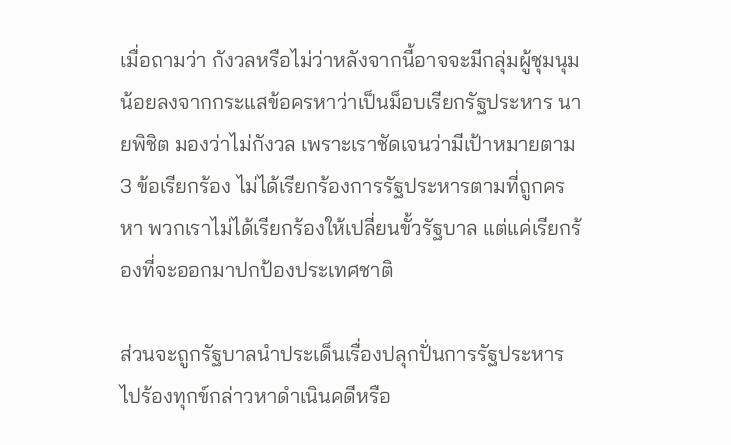เมื่อถามว่า กังวลหรือไม่ว่าหลังจากนี้อาจจะมีกลุ่มผู้ชุมนุมน้อยลงจากกระแสข้อครหาว่าเป็นม็อบเรียกรัฐประหาร นายพิชิต มองว่าไม่กังวล เพราะเราชัดเจนว่ามีเป้าหมายตาม 3 ข้อเรียกร้อง ไม่ได้เรียกร้องการรัฐประหารตามที่ถูกครหา พวกเราไม่ได้เรียกร้องให้เปลี่ยนขั้วรัฐบาล แต่แค่เรียกร้องที่จะออกมาปกป้องประเทศชาติ

ส่วนจะถูกรัฐบาลนำประเด็นเรื่องปลุกปั่นการรัฐประหารไปร้องทุกข์กล่าวหาดำเนินคดีหรือ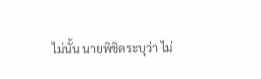ไม่นั้น นายพิชิตระบุว่า ไม่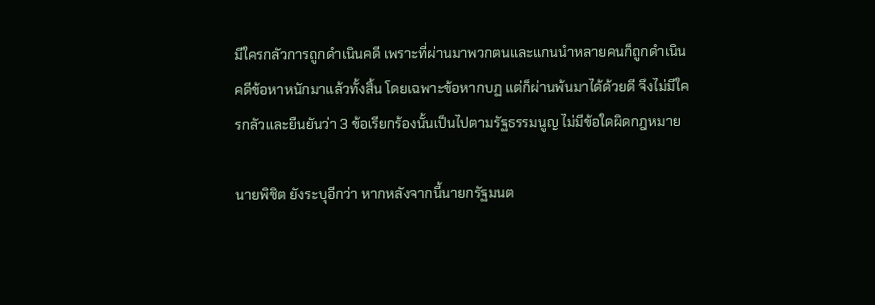มีใครกลัวการถูกดำเนินคดี เพราะที่ผ่านมาพวกตนและแกนนำหลายคนก็ถูกดำเนินคดีข้อหาหนักมาแล้วทั้งสิ้น โดยเฉพาะข้อหากบฏ แต่ก็ผ่านพ้นมาได้ด้วยดี จึงไม่มีใครกลัวและยืนยันว่า 3 ข้อเรียกร้องนั้นเป็นไปตามรัฐธรรมนูญ ไม่มีข้อใดผิดกฎหมาย

นายพิชิต ยังระบุอีกว่า หากหลังจากนี้นายกรัฐมนต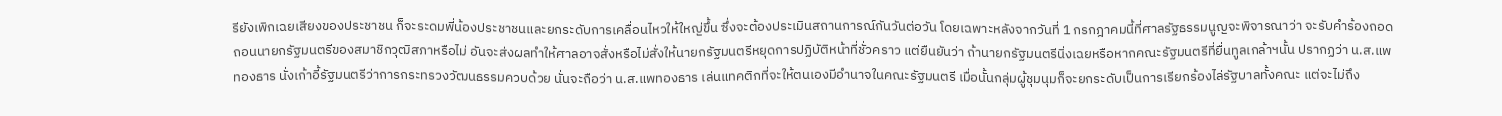รียังเพิกเฉยเสียงของประชาชน ก็จะระดมพี่น้องประชาชนและยกระดับการเคลื่อนไหวให้ใหญ่ขึ้น ซึ่งจะต้องประเมินสถานการณ์กันวันต่อวัน โดยเฉพาะหลังจากวันที่ 1 กรกฎาคมนี้ที่ศาลรัฐธรรมนูญจะพิจารณาว่า จะรับคำร้องถอดถอนนายกรัฐมนตรีของสมาชิกวุฒิสภาหรือไม่ อันจะส่งผลทำให้ศาลอาจสั่งหรือไม่สั่งให้นายกรัฐมนตรีหยุดการปฏิบัติหน้าที่ชั่วคราว แต่ยืนยันว่า ถ้านายกรัฐมนตรีนิ่งเฉยหรือหากคณะรัฐมนตรีที่ยื่นทูลเกล้าฯนั้น ปรากฏว่า น.ส.แพทองธาร นั่งเก้าอี้รัฐมนตรีว่าการกระทรวงวัฒนธรรมควบด้วย นั่นจะถือว่า น.ส.แพทองธาร เล่นแทคติกที่จะให้ตนเองมีอำนาจในคณะรัฐมนตรี เมื่อนั้นกลุ่มผู้ชุมนุมก็จะยกระดับเป็นการเรียกร้องไล่รัฐบาลทั้งคณะ แต่จะไม่ถึง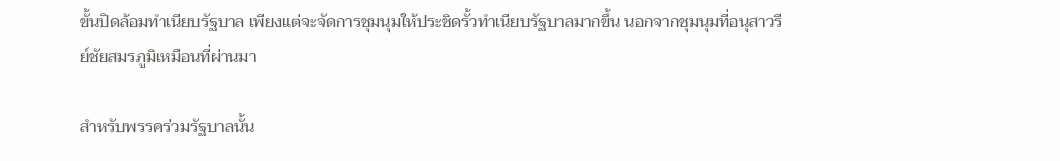ขั้นปิดล้อมทำเนียบรัฐบาล เพียงแต่จะจัดการชุมนุมให้ประชิดรั้วทำเนียบรัฐบาลมากขึ้น นอกจากชุมนุมที่อนุสาวรีย์ชัยสมรภูมิเหมือนที่ผ่านมา

สำหรับพรรคร่วมรัฐบาลนั้น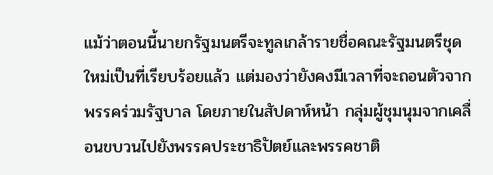แม้ว่าตอนนี้นายกรัฐมนตรีจะทูลเกล้ารายชื่อคณะรัฐมนตรีชุดใหม่เป็นที่เรียบร้อยแล้ว แต่มองว่ายังคงมีเวลาที่จะถอนตัวจากพรรคร่วมรัฐบาล โดยภายในสัปดาห์หน้า กลุ่มผู้ชุมนุมจากเคลื่อนขบวนไปยังพรรคประชาธิปัตย์และพรรคชาติ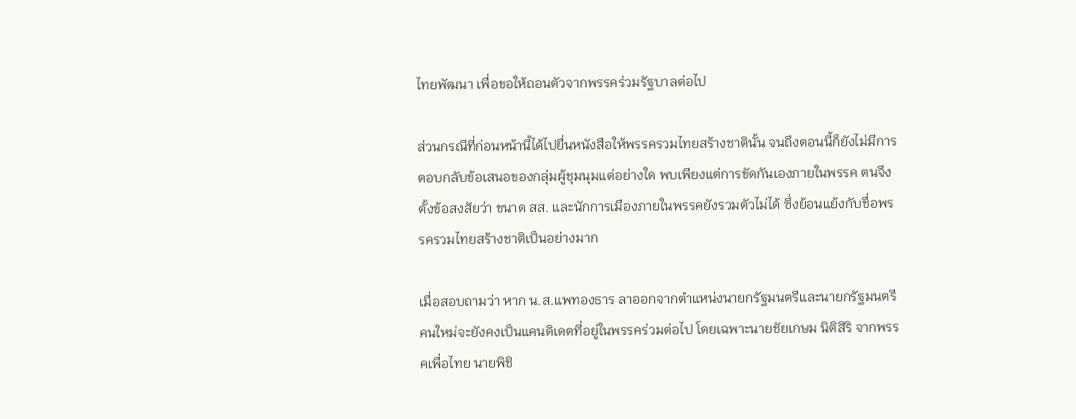ไทยพัฒนา เพื่อขอให้ถอนตัวจากพรรคร่วมรัฐบาลต่อไป

ส่วนกรณีที่ก่อนหน้านี้ได้ไปยื่นหนังสือให้พรรครวมไทยสร้างชาตินั้น จนถึงตอนนี้ก็ยังไม่มีการตอบกลับข้อเสนอของกลุ่มผู้ชุมนุมแต่อย่างใด พบเพียงแต่การขัดกันเองภายในพรรค ตนจึงตั้งข้อสงสัยว่า ขนาด สส. และนักการเมืองภายในพรรคยังรวมตัวไม่ได้ ซึ่งย้อนแย้งกับชื่อพรรครวมไทยสร้างชาติเป็นอย่างมาก

เมื่อสอบถามว่า หาก น.ส.แพทองธาร ลาออกจากตำแหน่งนายกรัฐมนตรีและนายกรัฐมนตรีคนใหม่จะยังคงเป็นแคนดิเดตที่อยู่ในพรรคร่วมต่อไป โดยเฉพาะนายชัยเกษม นิติสิริ จากพรรคเพื่อไทย นายพิชิ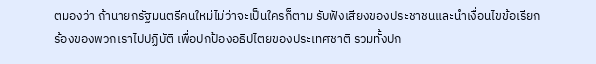ตมองว่า ถ้านายกรัฐมนตรีคนใหม่ไม่ว่าจะเป็นใครก็ตาม รับฟังเสียงของประชาชนและนำเงื่อนไขข้อเรียกร้องของพวกเราไปปฏิบัติ เพื่อปกป้องอธิปไตยของประเทศชาติ รวมทั้งปก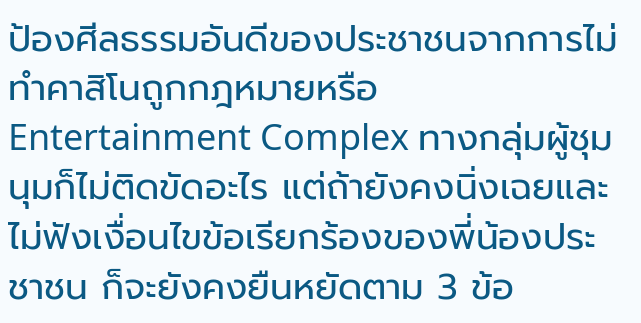ป้องศีลธรรมอันดีของประชาชนจากการไม่ทำคาสิโนถูกกฎหมายหรือ Entertainment Complex ทางกลุ่มผู้ชุมนุมก็ไม่ติดขัดอะไร แต่ถ้ายังคงนิ่งเฉยและไม่ฟังเงื่อนไขข้อเรียกร้องของพี่น้องประชาชน ก็จะยังคงยืนหยัดตาม 3 ข้อ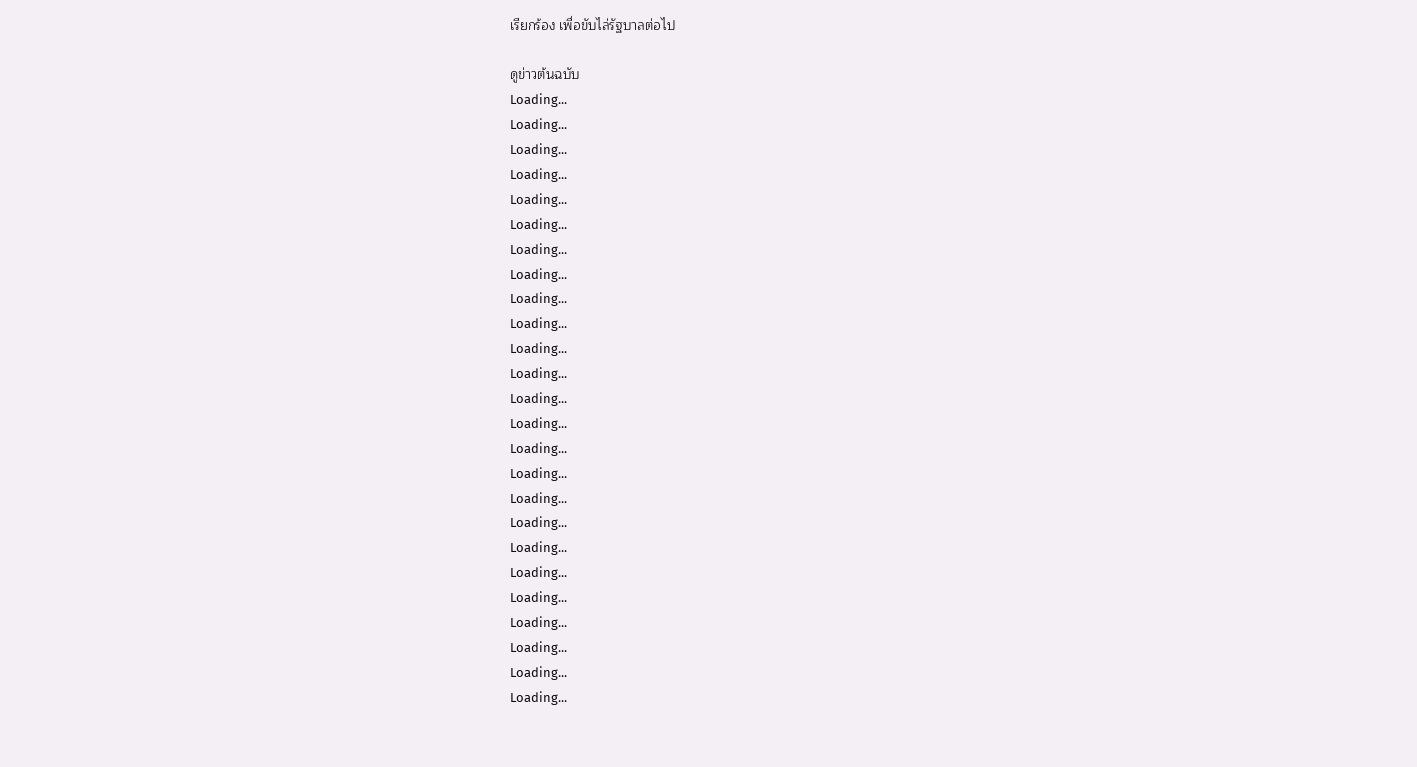เรียกร้อง เพื่อขับไล่รัฐบาลต่อไป

ดูข่าวต้นฉบับ
Loading...
Loading...
Loading...
Loading...
Loading...
Loading...
Loading...
Loading...
Loading...
Loading...
Loading...
Loading...
Loading...
Loading...
Loading...
Loading...
Loading...
Loading...
Loading...
Loading...
Loading...
Loading...
Loading...
Loading...
Loading...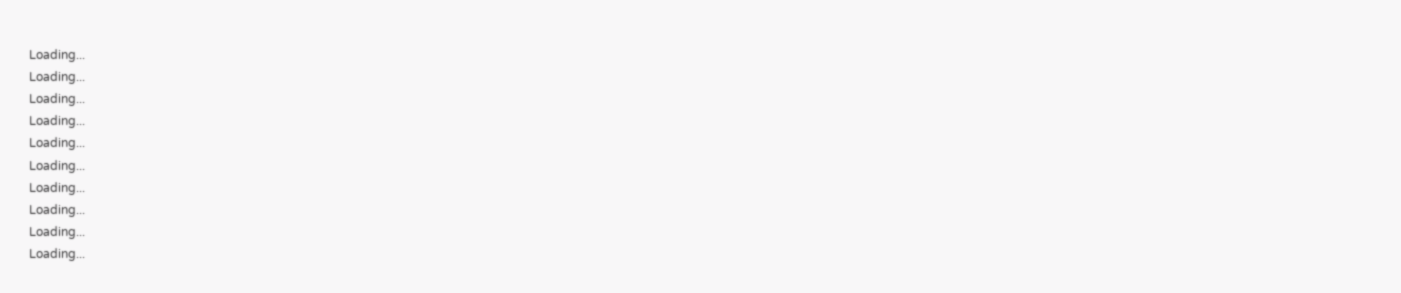Loading...
Loading...
Loading...
Loading...
Loading...
Loading...
Loading...
Loading...
Loading...
Loading...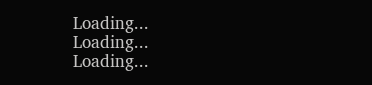Loading...
Loading...
Loading...